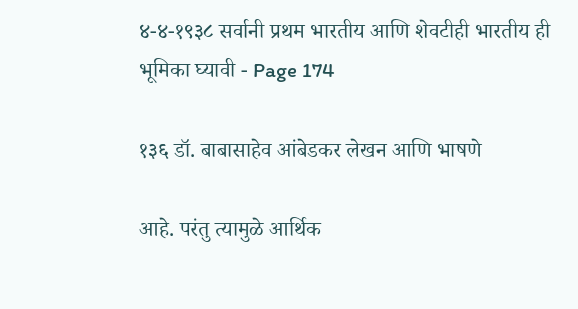४-४-१९३८ सर्वानी प्रथम भारतीय आणि शेवटीही भारतीय ही भूमिका घ्यावी - Page 174

१३६ डॉ. बाबासाहेव आंबेडकर लेखन आणि भाषणे

आहे. परंतु त्यामुळे आर्थिक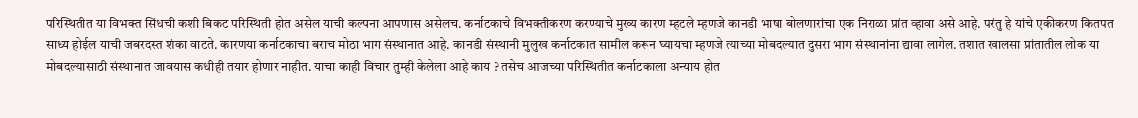परिस्थितीत या विभक्त सिंधची कशी बिकट परिस्थिती होत असेल याची कल्पना आपणास असेलच. कर्नाटकाचे विभक्तीकरण करण्याचे मुख्य कारण म्हटले म्हणजे कानडी भाषा बोलणारांचा एक निराळा प्रांत व्हावा असे आहे. परंतु हे यांचे एकीकरण कितपत साध्य होईल याची जबरदस्त शंका वाटते. कारणया कर्नाटकाचा बराच मोठा भाग संस्थानात आहे. कानडी संस्थानी मुलुख कर्नाटकात सामील करून घ्यायचा म्हणजे त्याच्या मोबदल्यात दुसरा भाग संस्थानांना द्यावा लागेल. तशात खालसा प्रांतातील लोक या मोबदल्यासाठी संस्थानात जावयास कधीही तयार होणार नाहीत. याचा काही विचार तुम्ही केलेला आहे काय ? तसेच आजच्या परिस्थितीत कर्नाटकाला अन्याय होत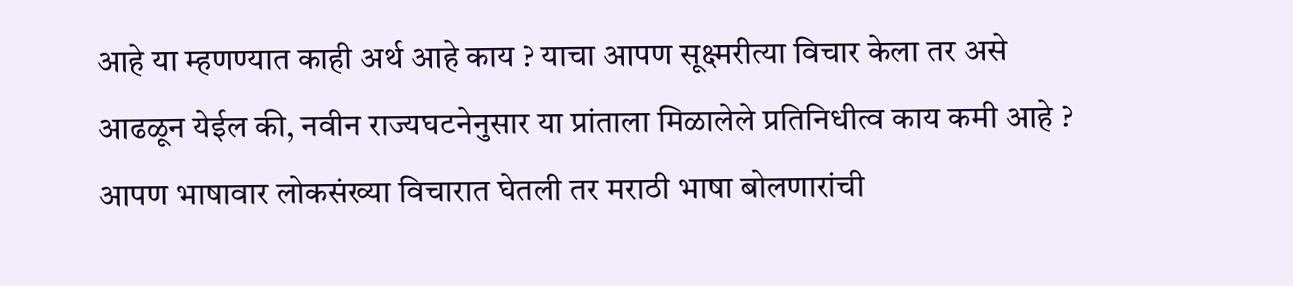आहे या म्हणण्यात काही अर्थ आहे काय ? याचा आपण सूक्ष्मरीत्या विचार केला तर असे आढळून येईल की, नवीन राज्यघटनेनुसार या प्रांताला मिळालेले प्रतिनिधीत्व काय कमी आहे ? आपण भाषावार लोकसंख्या विचारात घेतली तर मराठी भाषा बोलणारांची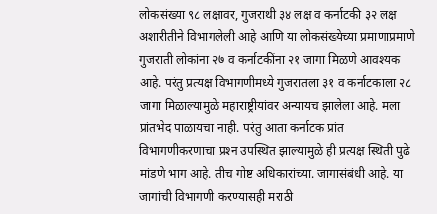लोकसंख्या ९८ लक्षावर, गुजराथी ३४ लक्ष व कर्नाटकी ३२ लक्ष अशारीतीने विभागलेली आहे आणि या लोकसंख्येच्या प्रमाणाप्रमाणे गुजराती लोकांना २७ व कर्नाटकींना २१ जागा मिळणे आवश्यक आहे. परंतु प्रत्यक्ष विभागणीमध्ये गुजरातला ३१ व कर्नाटकाला २८ जागा मिळाल्यामुळे महाराष्ट्रीयांवर अन्यायच झालेला आहे. मला प्रांतभेद पाळायचा नाही. परंतु आता कर्नाटक प्रांत विभागणीकरणाचा प्रश्‍न उपस्थित झाल्यामुळे ही प्रत्यक्ष स्थिती पुढे मांडणे भाग आहे. तीच गोष्ट अधिकारांच्या. जागासंबंधी आहे. या जागांची विभागणी करण्यासही मराठी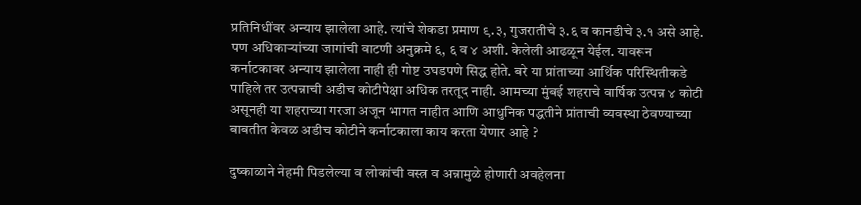प्रतिनिधींवर अन्याय झालेला आहे. त्यांचे शेकडा प्रमाण ९.३, गुजरातीचे ३.६ व कानडीचे ३.१ असे आहे. पण अधिकाऱ्यांच्या जागांची वाटणी अनुक्रमे ६, ६ व ४ अशी. केलेली आढळून येईल. यावरून कर्नाटकावर अन्याय झालेला नाही ही गोष्ट उघडपणे सिद्ध होते. बरे या प्रांताच्या आर्थिक परिस्थितीकडे पाहिले तर उत्पन्नाची अडीच कोटीपेक्षा अधिक तरतूद नाही. आमच्या मुंबई शहराचे वार्षिक उत्पन्न ४ कोटी असूनही या शहराच्या गरजा अजून भागत नाहीत आणि आधुनिक पद्धतीने प्रांताची व्यवस्था ठेवण्याच्या बाबतीत केवळ अडीच कोटीने कर्नाटकाला काय करता येणार आहे ?

दुष्काळाने नेहमी पिडलेल्या व लोकांची वस्त्र व अन्नामुळे होणारी अवहेलना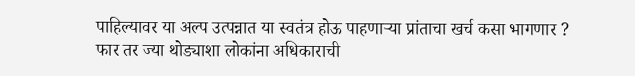पाहिल्यावर या अल्प उत्पन्नात या स्वतंत्र होऊ पाहणाऱ्या प्रांताचा खर्च कसा भागणार ? फार तर ज्या थोड्याशा लोकांना अधिकाराची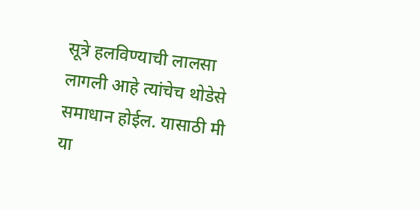सूत्रे हलविण्याची लालसा लागली आहे त्यांचेच थोडेसे समाधान होईल. यासाठी मी या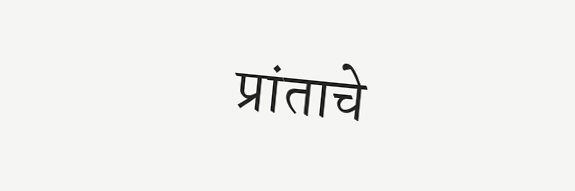प्रांताचे